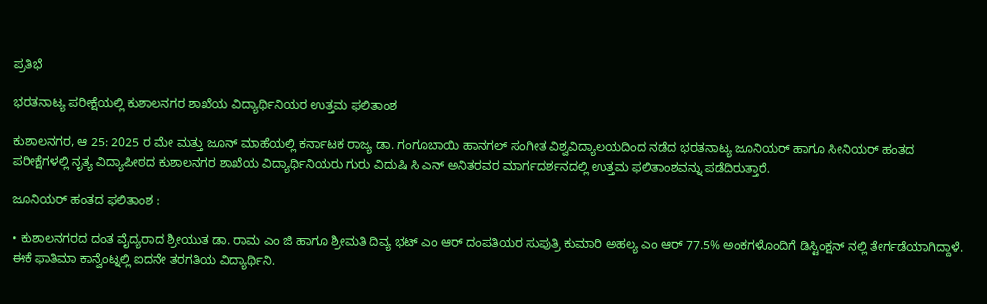ಪ್ರತಿಭೆ

ಭರತನಾಟ್ಯ ಪರೀಕ್ಷೆಯಲ್ಲಿ ಕುಶಾಲನಗರ ಶಾಖೆಯ ವಿದ್ಯಾರ್ಥಿನಿಯರ ಉತ್ತಮ ಫಲಿತಾಂಶ

ಕುಶಾಲನಗರ, ಆ 25: 2025 ರ ಮೇ ಮತ್ತು ಜೂನ್ ಮಾಹೆಯಲ್ಲಿ ಕರ್ನಾಟಕ ರಾಜ್ಯ ಡಾ. ಗಂಗೂಬಾಯಿ ಹಾನಗಲ್ ಸಂಗೀತ ವಿಶ್ವವಿದ್ಯಾಲಯದಿಂದ ನಡೆದ ಭರತನಾಟ್ಯ ಜೂನಿಯರ್ ಹಾಗೂ ಸೀನಿಯರ್ ಹಂತದ ಪರೀಕ್ಷೆಗಳಲ್ಲಿ ನೃತ್ಯ ವಿದ್ಯಾಪೀಠದ ಕುಶಾಲನಗರ ಶಾಖೆಯ ವಿದ್ಯಾರ್ಥಿನಿಯರು ಗುರು ವಿದುಷಿ ಸಿ ಎನ್ ಅನಿತರವರ ಮಾರ್ಗದರ್ಶನದಲ್ಲಿ ಉತ್ತಮ ಫಲಿತಾಂಶವನ್ನು ಪಡೆದಿರುತ್ತಾರೆ.

ಜೂನಿಯರ್ ಹಂತದ ಫಲಿತಾಂಶ :

• ಕುಶಾಲನಗರದ ದಂತ ವೈದ್ಯರಾದ ಶ್ರೀಯುತ ಡಾ. ರಾಮ ಎಂ ಜಿ ಹಾಗೂ ಶ್ರೀಮತಿ ದಿವ್ಯ ಭಟ್ ಎಂ ಆರ್ ದಂಪತಿಯರ ಸುಪುತ್ರಿ ಕುಮಾರಿ ಅಹಲ್ಯ ಎಂ ಆರ್ 77.5% ಅಂಕಗಳೊಂದಿಗೆ ಡಿಸ್ಟಿಂಕ್ಷನ್ ನಲ್ಲಿ ತೇರ್ಗಡೆಯಾಗಿದ್ದಾಳೆ. ಈಕೆ ಫಾತಿಮಾ ಕಾನ್ವೆಂಟ್ನಲ್ಲಿ ಐದನೇ ತರಗತಿಯ ವಿದ್ಯಾರ್ಥಿನಿ.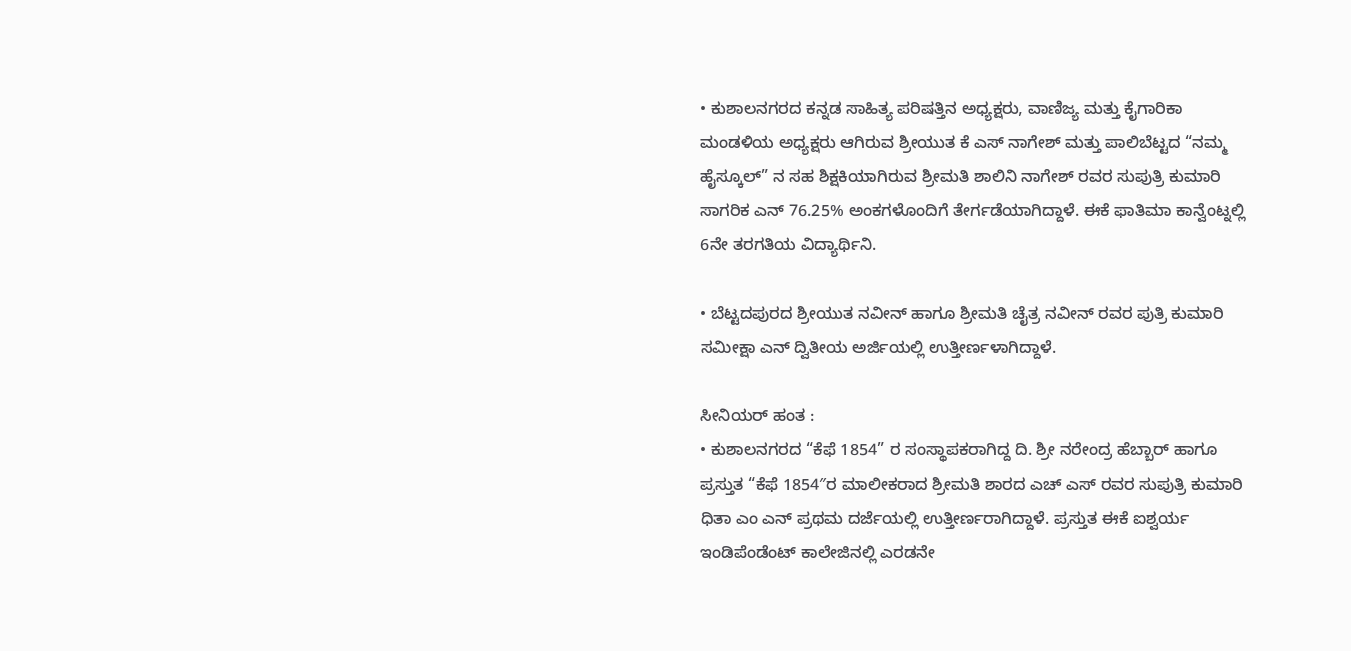• ಕುಶಾಲನಗರದ ಕನ್ನಡ ಸಾಹಿತ್ಯ ಪರಿಷತ್ತಿನ ಅಧ್ಯಕ್ಷರು, ವಾಣಿಜ್ಯ ಮತ್ತು ಕೈಗಾರಿಕಾ ಮಂಡಳಿಯ ಅಧ್ಯಕ್ಷರು ಆಗಿರುವ ಶ್ರೀಯುತ ಕೆ ಎಸ್ ನಾಗೇಶ್ ಮತ್ತು ಪಾಲಿಬೆಟ್ಟದ “ನಮ್ಮ ಹೈಸ್ಕೂಲ್” ನ ಸಹ ಶಿಕ್ಷಕಿಯಾಗಿರುವ ಶ್ರೀಮತಿ ಶಾಲಿನಿ ನಾಗೇಶ್ ರವರ ಸುಪುತ್ರಿ ಕುಮಾರಿ ಸಾಗರಿಕ ಎನ್ 76.25% ಅಂಕಗಳೊಂದಿಗೆ ತೇರ್ಗಡೆಯಾಗಿದ್ದಾಳೆ. ಈಕೆ ಫಾತಿಮಾ ಕಾನ್ವೆಂಟ್ನಲ್ಲಿ 6ನೇ ತರಗತಿಯ ವಿದ್ಯಾರ್ಥಿನಿ.

• ಬೆಟ್ಟದಪುರದ ಶ್ರೀಯುತ ನವೀನ್ ಹಾಗೂ ಶ್ರೀಮತಿ ಚೈತ್ರ ನವೀನ್ ರವರ ಪುತ್ರಿ ಕುಮಾರಿ ಸಮೀಕ್ಷಾ ಎನ್ ದ್ವಿತೀಯ ಅರ್ಜಿಯಲ್ಲಿ ಉತ್ತೀರ್ಣಳಾಗಿದ್ದಾಳೆ.

ಸೀನಿಯರ್ ಹಂತ :
• ಕುಶಾಲನಗರದ “ಕೆಫೆ 1854” ರ ಸಂಸ್ಥಾಪಕರಾಗಿದ್ದ ದಿ. ಶ್ರೀ ನರೇಂದ್ರ ಹೆಬ್ಬಾರ್ ಹಾಗೂ ಪ್ರಸ್ತುತ “ಕೆಫೆ 1854″ರ ಮಾಲೀಕರಾದ ಶ್ರೀಮತಿ ಶಾರದ ಎಚ್ ಎಸ್ ರವರ ಸುಪುತ್ರಿ ಕುಮಾರಿ ಧಿತಾ ಎಂ ಎನ್ ಪ್ರಥಮ ದರ್ಜೆಯಲ್ಲಿ ಉತ್ತೀರ್ಣರಾಗಿದ್ದಾಳೆ. ಪ್ರಸ್ತುತ ಈಕೆ ಐಶ್ವರ್ಯ ಇಂಡಿಪೆಂಡೆಂಟ್ ಕಾಲೇಜಿನಲ್ಲಿ ಎರಡನೇ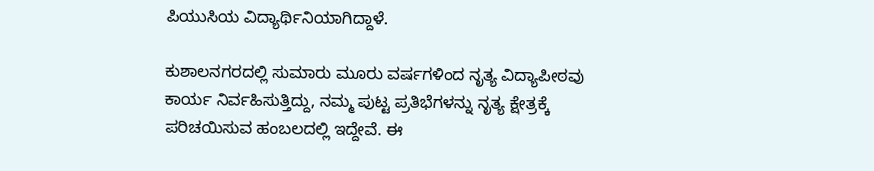ಪಿಯುಸಿಯ ವಿದ್ಯಾರ್ಥಿನಿಯಾಗಿದ್ದಾಳೆ.

ಕುಶಾಲನಗರದಲ್ಲಿ ಸುಮಾರು ಮೂರು ವರ್ಷಗಳಿಂದ ನೃತ್ಯ ವಿದ್ಯಾಪೀಠವು ಕಾರ್ಯ ನಿರ್ವಹಿಸುತ್ತಿದ್ದು, ನಮ್ಮ ಪುಟ್ಟ ಪ್ರತಿಭೆಗಳನ್ನು ನೃತ್ಯ ಕ್ಷೇತ್ರಕ್ಕೆ ಪರಿಚಯಿಸುವ ಹಂಬಲದಲ್ಲಿ ಇದ್ದೇವೆ. ಈ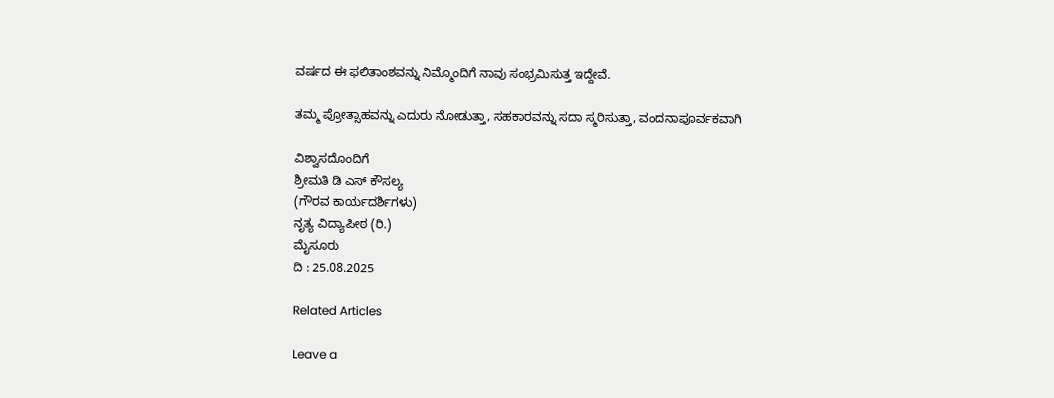ವರ್ಷದ ಈ ಫಲಿತಾಂಶವನ್ನು ನಿಮ್ಮೊಂದಿಗೆ ನಾವು ಸಂಭ್ರಮಿಸುತ್ತ ಇದ್ದೇವೆ.

ತಮ್ಮ ಪ್ರೋತ್ಸಾಹವನ್ನು ಎದುರು ನೋಡುತ್ತಾ, ಸಹಕಾರವನ್ನು ಸದಾ ಸ್ಮರಿಸುತ್ತಾ, ವಂದನಾಪೂರ್ವಕವಾಗಿ

ವಿಶ್ವಾಸದೊಂದಿಗೆ
ಶ್ರೀಮತಿ ಡಿ ಎಸ್ ಕೌಸಲ್ಯ
(ಗೌರವ ಕಾರ್ಯದರ್ಶಿಗಳು)
ನೃತ್ಯ ವಿದ್ಯಾಪೀಠ (ರಿ.)
ಮೈಸೂರು
ದಿ : 25.08.2025

Related Articles

Leave a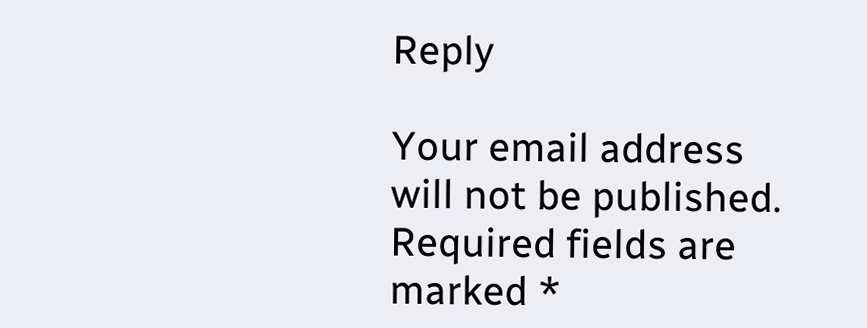Reply

Your email address will not be published. Required fields are marked *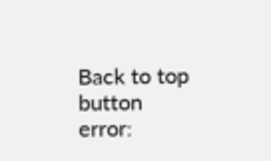Back to top button
error: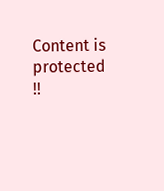Content is protected !!